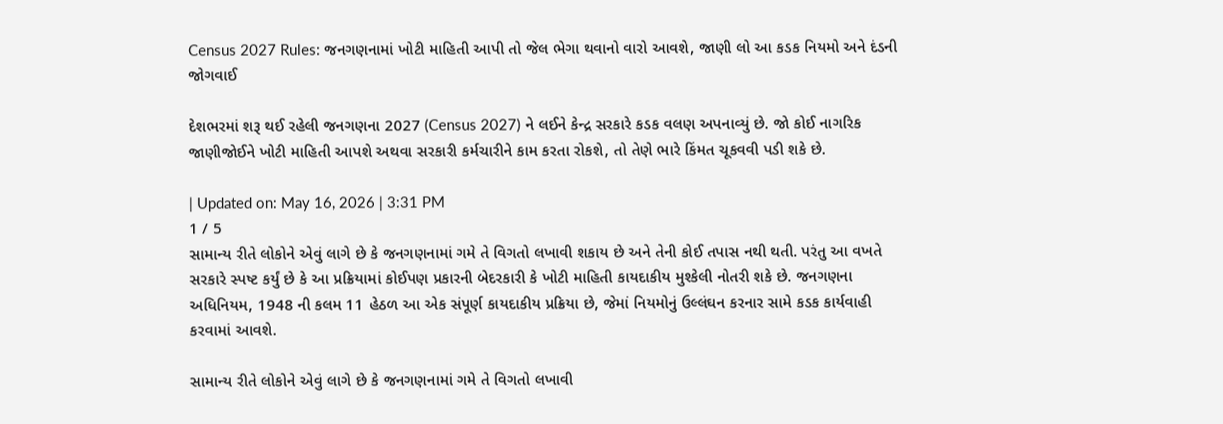Census 2027 Rules: જનગણનામાં ખોટી માહિતી આપી તો જેલ ભેગા થવાનો વારો આવશે, જાણી લો આ કડક નિયમો અને દંડની જોગવાઈ

દેશભરમાં શરૂ થઈ રહેલી જનગણના 2027 (Census 2027) ને લઈને કેન્દ્ર સરકારે કડક વલણ અપનાવ્યું છે. જો કોઈ નાગરિક જાણીજોઈને ખોટી માહિતી આપશે અથવા સરકારી કર્મચારીને કામ કરતા રોકશે, તો તેણે ભારે કિંમત ચૂકવવી પડી શકે છે.

| Updated on: May 16, 2026 | 3:31 PM
1 / 5
સામાન્ય રીતે લોકોને એવું લાગે છે કે જનગણનામાં ગમે તે વિગતો લખાવી શકાય છે અને તેની કોઈ તપાસ નથી થતી. પરંતુ આ વખતે સરકારે સ્પષ્ટ કર્યું છે કે આ પ્રક્રિયામાં કોઈપણ પ્રકારની બેદરકારી કે ખોટી માહિતી કાયદાકીય મુશ્કેલી નોતરી શકે છે. જનગણના અધિનિયમ, 1948 ની કલમ 11 હેઠળ આ એક સંપૂર્ણ કાયદાકીય પ્રક્રિયા છે, જેમાં નિયમોનું ઉલ્લંઘન કરનાર સામે કડક કાર્યવાહી કરવામાં આવશે.

સામાન્ય રીતે લોકોને એવું લાગે છે કે જનગણનામાં ગમે તે વિગતો લખાવી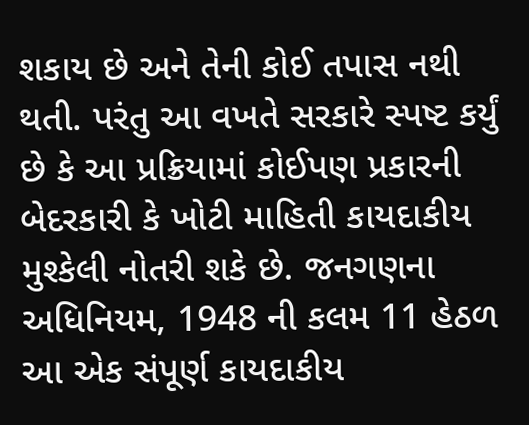શકાય છે અને તેની કોઈ તપાસ નથી થતી. પરંતુ આ વખતે સરકારે સ્પષ્ટ કર્યું છે કે આ પ્રક્રિયામાં કોઈપણ પ્રકારની બેદરકારી કે ખોટી માહિતી કાયદાકીય મુશ્કેલી નોતરી શકે છે. જનગણના અધિનિયમ, 1948 ની કલમ 11 હેઠળ આ એક સંપૂર્ણ કાયદાકીય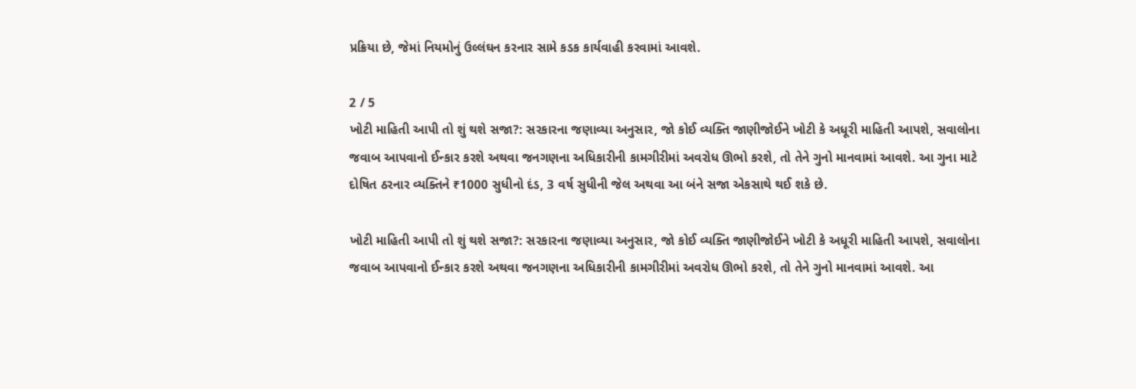પ્રક્રિયા છે, જેમાં નિયમોનું ઉલ્લંઘન કરનાર સામે કડક કાર્યવાહી કરવામાં આવશે.

2 / 5
ખોટી માહિતી આપી તો શું થશે સજા?: સરકારના જણાવ્યા અનુસાર, જો કોઈ વ્યક્તિ જાણીજોઈને ખોટી કે અધૂરી માહિતી આપશે, સવાલોના જવાબ આપવાનો ઈન્કાર કરશે અથવા જનગણના અધિકારીની કામગીરીમાં અવરોધ ઊભો કરશે, તો તેને ગુનો માનવામાં આવશે. આ ગુના માટે દોષિત ઠરનાર વ્યક્તિને ₹1000 સુધીનો દંડ, 3 વર્ષ સુધીની જેલ અથવા આ બંને સજા એકસાથે થઈ શકે છે.

ખોટી માહિતી આપી તો શું થશે સજા?: સરકારના જણાવ્યા અનુસાર, જો કોઈ વ્યક્તિ જાણીજોઈને ખોટી કે અધૂરી માહિતી આપશે, સવાલોના જવાબ આપવાનો ઈન્કાર કરશે અથવા જનગણના અધિકારીની કામગીરીમાં અવરોધ ઊભો કરશે, તો તેને ગુનો માનવામાં આવશે. આ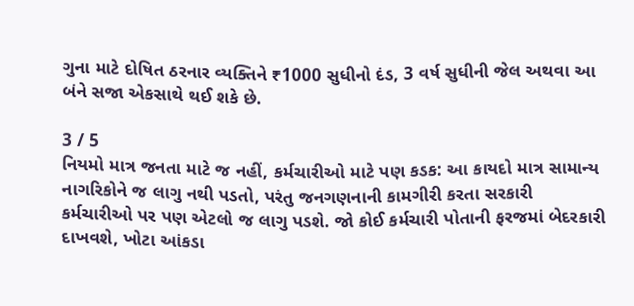ગુના માટે દોષિત ઠરનાર વ્યક્તિને ₹1000 સુધીનો દંડ, 3 વર્ષ સુધીની જેલ અથવા આ બંને સજા એકસાથે થઈ શકે છે.

3 / 5
નિયમો માત્ર જનતા માટે જ નહીં, કર્મચારીઓ માટે પણ કડક: આ કાયદો માત્ર સામાન્ય નાગરિકોને જ લાગુ નથી પડતો, પરંતુ જનગણનાની કામગીરી કરતા સરકારી કર્મચારીઓ પર પણ એટલો જ લાગુ પડશે. જો કોઈ કર્મચારી પોતાની ફરજમાં બેદરકારી દાખવશે, ખોટા આંકડા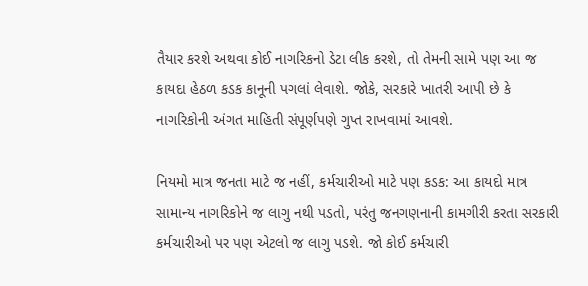તૈયાર કરશે અથવા કોઈ નાગરિકનો ડેટા લીક કરશે, તો તેમની સામે પણ આ જ કાયદા હેઠળ કડક કાનૂની પગલાં લેવાશે. જોકે, સરકારે ખાતરી આપી છે કે નાગરિકોની અંગત માહિતી સંપૂર્ણપણે ગુપ્ત રાખવામાં આવશે.

નિયમો માત્ર જનતા માટે જ નહીં, કર્મચારીઓ માટે પણ કડક: આ કાયદો માત્ર સામાન્ય નાગરિકોને જ લાગુ નથી પડતો, પરંતુ જનગણનાની કામગીરી કરતા સરકારી કર્મચારીઓ પર પણ એટલો જ લાગુ પડશે. જો કોઈ કર્મચારી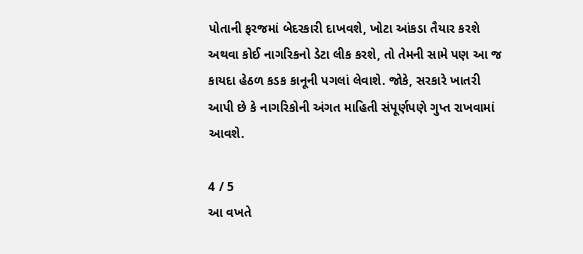પોતાની ફરજમાં બેદરકારી દાખવશે, ખોટા આંકડા તૈયાર કરશે અથવા કોઈ નાગરિકનો ડેટા લીક કરશે, તો તેમની સામે પણ આ જ કાયદા હેઠળ કડક કાનૂની પગલાં લેવાશે. જોકે, સરકારે ખાતરી આપી છે કે નાગરિકોની અંગત માહિતી સંપૂર્ણપણે ગુપ્ત રાખવામાં આવશે.

4 / 5
આ વખતે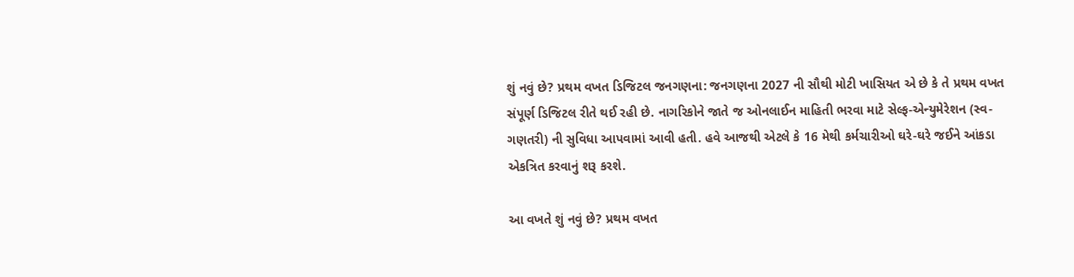શું નવું છે? પ્રથમ વખત ડિજિટલ જનગણના: જનગણના 2027 ની સૌથી મોટી ખાસિયત એ છે કે તે પ્રથમ વખત સંપૂર્ણ ડિજિટલ રીતે થઈ રહી છે. નાગરિકોને જાતે જ ઓનલાઈન માહિતી ભરવા માટે સેલ્ફ-એન્યુમેરેશન (સ્વ-ગણતરી) ની સુવિધા આપવામાં આવી હતી. હવે આજથી એટલે કે 16 મેથી કર્મચારીઓ ઘરે-ઘરે જઈને આંકડા એકત્રિત કરવાનું શરૂ કરશે.

આ વખતે શું નવું છે? પ્રથમ વખત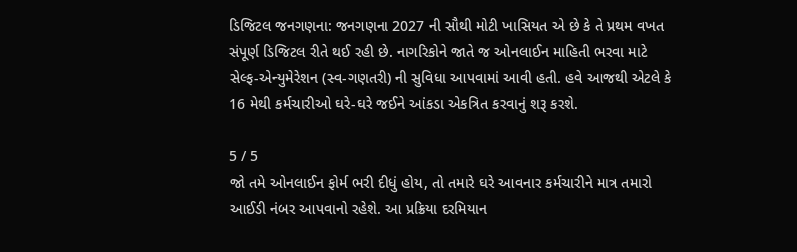ડિજિટલ જનગણના: જનગણના 2027 ની સૌથી મોટી ખાસિયત એ છે કે તે પ્રથમ વખત સંપૂર્ણ ડિજિટલ રીતે થઈ રહી છે. નાગરિકોને જાતે જ ઓનલાઈન માહિતી ભરવા માટે સેલ્ફ-એન્યુમેરેશન (સ્વ-ગણતરી) ની સુવિધા આપવામાં આવી હતી. હવે આજથી એટલે કે 16 મેથી કર્મચારીઓ ઘરે-ઘરે જઈને આંકડા એકત્રિત કરવાનું શરૂ કરશે.

5 / 5
જો તમે ઓનલાઈન ફોર્મ ભરી દીધું હોય, તો તમારે ઘરે આવનાર કર્મચારીને માત્ર તમારો આઈડી નંબર આપવાનો રહેશે. આ પ્રક્રિયા દરમિયાન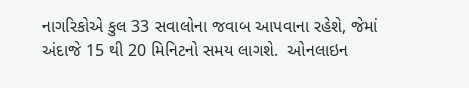નાગરિકોએ કુલ 33 સવાલોના જવાબ આપવાના રહેશે, જેમાં અંદાજે 15 થી 20 મિનિટનો સમય લાગશે.  ઓનલાઇન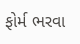ફોર્મ ભરવા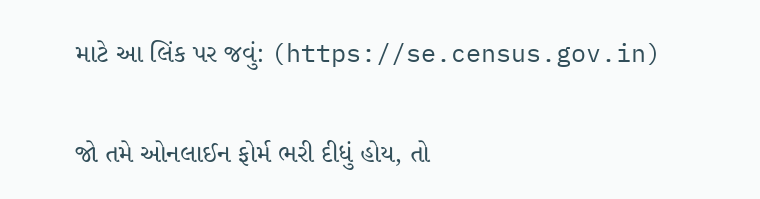માટે આ લિંક પર જવું: (https://se.census.gov.in)

જો તમે ઓનલાઈન ફોર્મ ભરી દીધું હોય, તો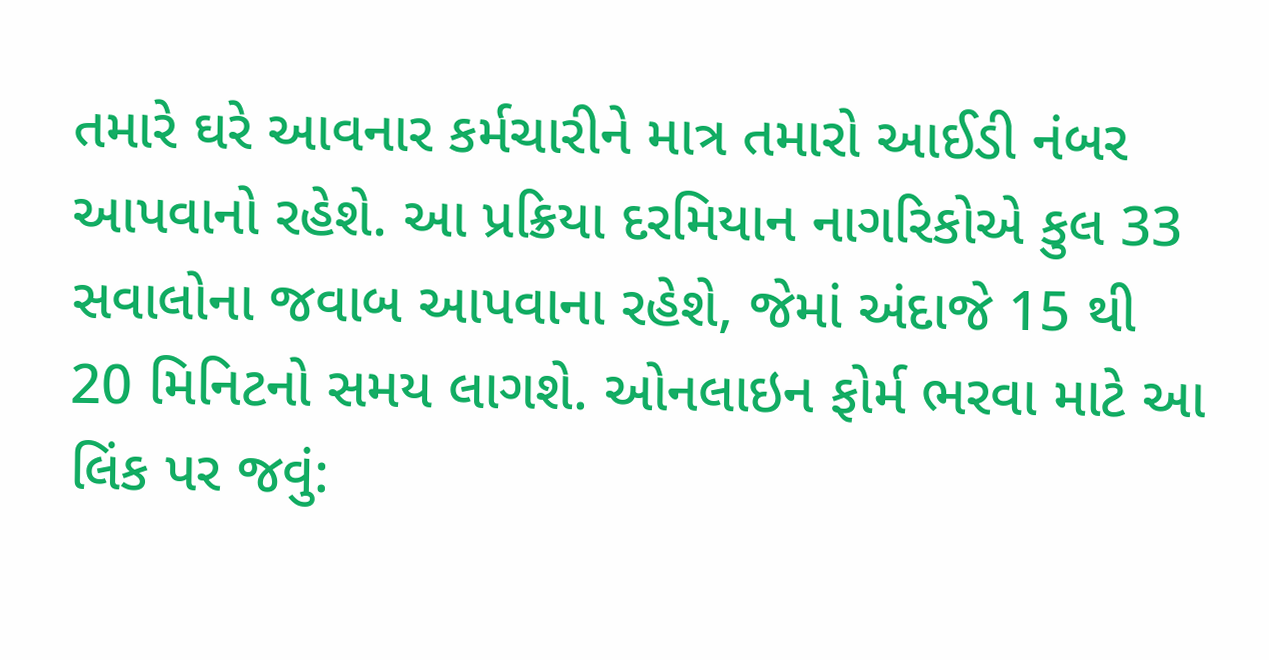તમારે ઘરે આવનાર કર્મચારીને માત્ર તમારો આઈડી નંબર આપવાનો રહેશે. આ પ્રક્રિયા દરમિયાન નાગરિકોએ કુલ 33 સવાલોના જવાબ આપવાના રહેશે, જેમાં અંદાજે 15 થી 20 મિનિટનો સમય લાગશે. ઓનલાઇન ફોર્મ ભરવા માટે આ લિંક પર જવું: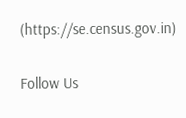(https://se.census.gov.in)

Follow Us